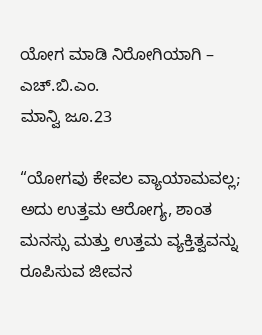ಯೋಗ ಮಾಡಿ ನಿರೋಗಿಯಾಗಿ – ಎಚ್.ಬಿ.ಎಂ.
ಮಾನ್ವಿ ಜೂ.23

“ಯೋಗವು ಕೇವಲ ವ್ಯಾಯಾಮವಲ್ಲ; ಅದು ಉತ್ತಮ ಆರೋಗ್ಯ, ಶಾಂತ ಮನಸ್ಸು ಮತ್ತು ಉತ್ತಮ ವ್ಯಕ್ತಿತ್ವವನ್ನು ರೂಪಿಸುವ ಜೀವನ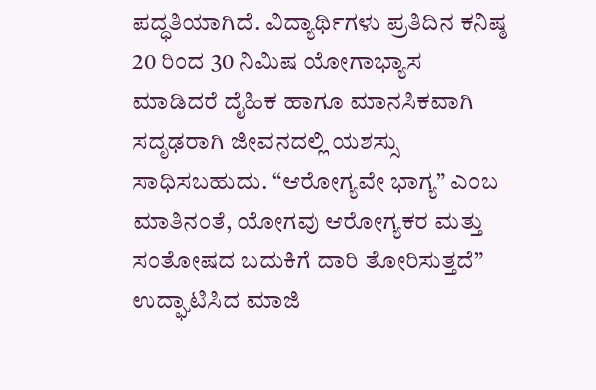ಪದ್ಧತಿಯಾಗಿದೆ. ವಿದ್ಯಾರ್ಥಿಗಳು ಪ್ರತಿದಿನ ಕನಿಷ್ಠ 20 ರಿಂದ 30 ನಿಮಿಷ ಯೋಗಾಭ್ಯಾಸ ಮಾಡಿದರೆ ದೈಹಿಕ ಹಾಗೂ ಮಾನಸಿಕವಾಗಿ ಸದೃಢರಾಗಿ ಜೀವನದಲ್ಲಿ ಯಶಸ್ಸು ಸಾಧಿಸಬಹುದು. “ಆರೋಗ್ಯವೇ ಭಾಗ್ಯ” ಎಂಬ ಮಾತಿನಂತೆ, ಯೋಗವು ಆರೋಗ್ಯಕರ ಮತ್ತು ಸಂತೋಷದ ಬದುಕಿಗೆ ದಾರಿ ತೋರಿಸುತ್ತದೆ” ಉದ್ಘಾಟಿಸಿದ ಮಾಜಿ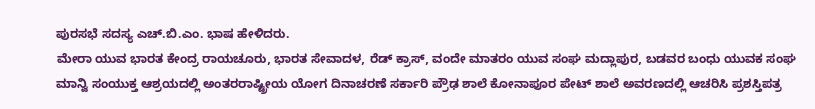ಪುರಸಭೆ ಸದಸ್ಯ ಎಚ್.ಬಿ.ಎಂ. ಭಾಷ ಹೇಳಿದರು.
ಮೇರಾ ಯುವ ಭಾರತ ಕೇಂದ್ರ ರಾಯಚೂರು, ಭಾರತ ಸೇವಾದಳ, ರೆಡ್ ಕ್ರಾಸ್, ವಂದೇ ಮಾತರಂ ಯುವ ಸಂಘ ಮದ್ಲಾಪುರ, ಬಡವರ ಬಂಧು ಯುವಕ ಸಂಘ ಮಾನ್ವಿ ಸಂಯುಕ್ತ ಆಶ್ರಯದಲ್ಲಿ ಅಂತರರಾಷ್ಟ್ರೀಯ ಯೋಗ ದಿನಾಚರಣೆ ಸರ್ಕಾರಿ ಪ್ರೌಢ ಶಾಲೆ ಕೋನಾಪೂರ ಪೇಟ್ ಶಾಲೆ ಅವರಣದಲ್ಲಿ ಆಚರಿಸಿ ಪ್ರಶಸ್ತಿಪತ್ರ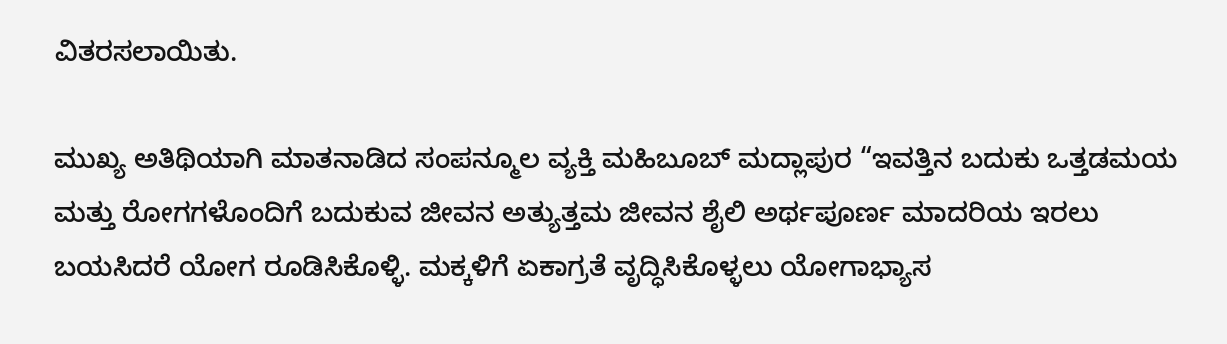ವಿತರಸಲಾಯಿತು.

ಮುಖ್ಯ ಅತಿಥಿಯಾಗಿ ಮಾತನಾಡಿದ ಸಂಪನ್ಮೂಲ ವ್ಯಕ್ತಿ ಮಹಿಬೂಬ್ ಮದ್ಲಾಪುರ “ಇವತ್ತಿನ ಬದುಕು ಒತ್ತಡಮಯ ಮತ್ತು ರೋಗಗಳೊಂದಿಗೆ ಬದುಕುವ ಜೀವನ ಅತ್ಯುತ್ತಮ ಜೀವನ ಶೈಲಿ ಅರ್ಥಪೂರ್ಣ ಮಾದರಿಯ ಇರಲು ಬಯಸಿದರೆ ಯೋಗ ರೂಡಿಸಿಕೊಳ್ಳಿ. ಮಕ್ಕಳಿಗೆ ಏಕಾಗ್ರತೆ ವೃದ್ಧಿಸಿಕೊಳ್ಳಲು ಯೋಗಾಭ್ಯಾಸ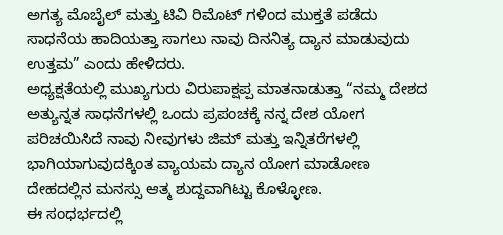ಅಗತ್ಯ ಮೊಬೈಲ್ ಮತ್ತು ಟಿವಿ ರಿಮೊಟ್ ಗಳಿಂದ ಮುಕ್ತತೆ ಪಡೆದು ಸಾಧನೆಯ ಹಾದಿಯತ್ತಾ ಸಾಗಲು ನಾವು ದಿನನಿತ್ಯ ದ್ಯಾನ ಮಾಡುವುದು ಉತ್ತಮ” ಎಂದು ಹೇಳಿದರು.
ಅಧ್ಯಕ್ಷತೆಯಲ್ಲಿ ಮುಖ್ಯಗುರು ವಿರುಪಾಕ್ಷಪ್ಪ ಮಾತನಾಡುತ್ತಾ “ನಮ್ಮ ದೇಶದ ಅತ್ಯುನ್ನತ ಸಾಧನೆಗಳಲ್ಲಿ ಒಂದು ಪ್ರಪಂಚಕ್ಕೆ ನನ್ನ ದೇಶ ಯೋಗ ಪರಿಚಯಿಸಿದೆ ನಾವು ನೀವುಗಳು ಜಿಮ್ ಮತ್ತು ಇನ್ನಿತರೆಗಳಲ್ಲಿ ಭಾಗಿಯಾಗುವುದಕ್ಕಿಂತ ವ್ಯಾಯಮ ದ್ಯಾನ ಯೋಗ ಮಾಡೋಣ ದೇಹದಲ್ಲಿನ ಮನಸ್ಸು ಆತ್ಮ ಶುದ್ದವಾಗಿಟ್ಟು ಕೊಳ್ಳೋಣ.
ಈ ಸಂಧರ್ಭದಲ್ಲಿ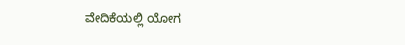ವೇದಿಕೆಯಲ್ಲಿ ಯೋಗ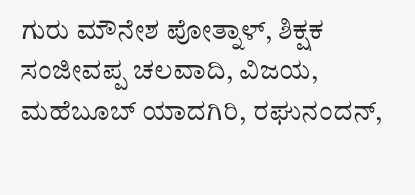ಗುರು ಮೌನೇಶ ಪೋತ್ನಾಳ್, ಶಿಕ್ಷಕ ಸಂಜೀವಪ್ಪ ಚಲವಾದಿ, ವಿಜಯ, ಮಹೆಬೂಬ್ ಯಾದಗಿರಿ, ರಘುನಂದನ್,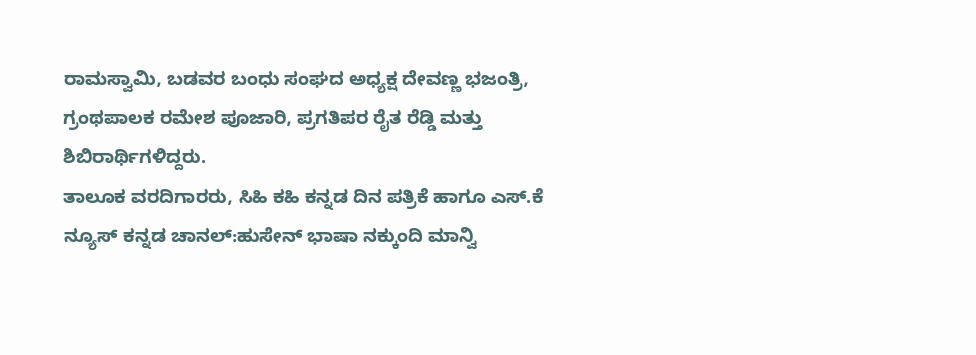ರಾಮಸ್ವಾಮಿ, ಬಡವರ ಬಂಧು ಸಂಘದ ಅಧ್ಯಕ್ಷ ದೇವಣ್ಣ ಭಜಂತ್ರಿ, ಗ್ರಂಥಪಾಲಕ ರಮೇಶ ಪೂಜಾರಿ, ಪ್ರಗತಿಪರ ರೈತ ರೆಡ್ಡಿ ಮತ್ತು ಶಿಬಿರಾರ್ಥಿಗಳಿದ್ದರು.
ತಾಲೂಕ ವರದಿಗಾರರು, ಸಿಹಿ ಕಹಿ ಕನ್ನಡ ದಿನ ಪತ್ರಿಕೆ ಹಾಗೂ ಎಸ್.ಕೆ ನ್ಯೂಸ್ ಕನ್ನಡ ಚಾನಲ್:ಹುಸೇನ್ ಭಾಷಾ ನಕ್ಕುಂದಿ ಮಾನ್ವಿ